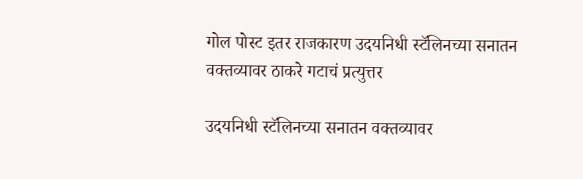गोल पोस्ट इतर राजकारण उदयनिधी स्टॅलिनच्या सनातन वक्तव्यावर ठाकरे गटाचं प्रत्युत्तर

उदयनिधी स्टॅलिनच्या सनातन वक्तव्यावर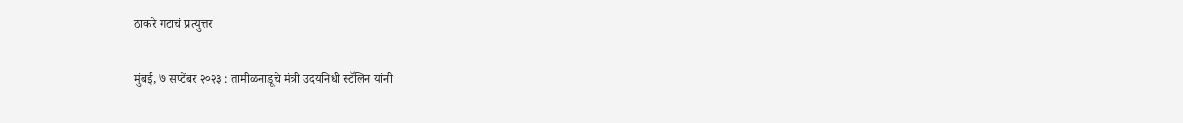ठाकरे गटाचं प्रत्युत्तर

मुंबई, ७ सप्टेंबर २०२३ : तामीळनाडूचे मंत्री उदयनिधी स्टॅलिन यांनी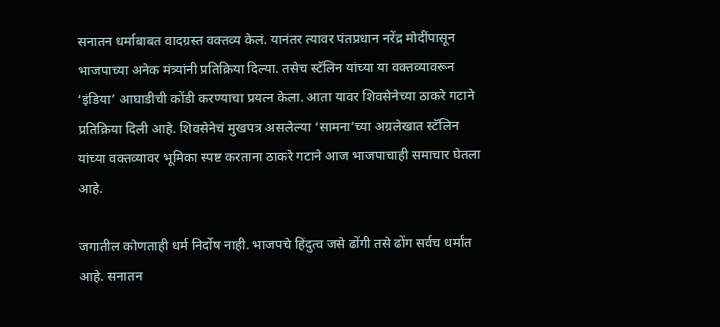सनातन धर्माबाबत वादग्रस्त वक्तव्य केलं. यानंतर त्यावर पंतप्रधान नरेंद्र मोदींपासून भाजपाच्या अनेक मंत्र्यांनी प्रतिक्रिया दिल्या. तसेच स्टॅलिन यांच्या या वक्तव्यावरून ‘इंडिया’ आघाडीची कोंडी करण्याचा प्रयत्न केला. आता यावर शिवसेनेच्या ठाकरे गटाने प्रतिक्रिया दिली आहे. शिवसेनेचं मुखपत्र असलेल्या ‘सामना’च्या अग्रलेखात स्टॅलिन यांच्या वक्तव्यावर भूमिका स्पष्ट करताना ठाकरे गटाने आज भाजपाचाही समाचार घेतला आहे.

जगातील कोणताही धर्म निर्दोष नाही. भाजपचे हिंदुत्व जसे ढोंगी तसे ढोंग सर्वच धर्मांत आहे. सनातन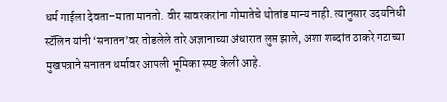धर्म गाईला देवता–माता मानतो. वीर सावरकरांना गोमातेचे थोतांड मान्य नाही. त्यानुसार उदयनिधी स्टॅलिन यांनी ‘सनातन’वर तोडलेले तारे अज्ञानाच्या अंधारात लुप्त झाले, अशा शब्दांत ठाकरे गटाच्या मुखपत्राने सनातन धर्मावर आपली भूमिका स्पष्ट केली आहे.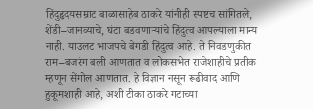हिंदुहृदयसम्राट बाळासाहेब ठाकरे यांनीही स्पष्टच सांगितले, शेंडी–जानव्याचे, घंटा बडवणाऱ्यांचे हिंदुत्व आपल्याला मान्य नाही. याउलट भाजपचे बेगडी हिंदुत्व आहे. ते निवडणुकीत राम–बजरंग बली आणतात व लोकसभेत राजेशाहीचे प्रतीक म्हणून सेंगोल आणतात. हे विज्ञान नसून रूढीवाद आणि हुकूमशाही आहे, अशी टीका ठाकरे गटाच्या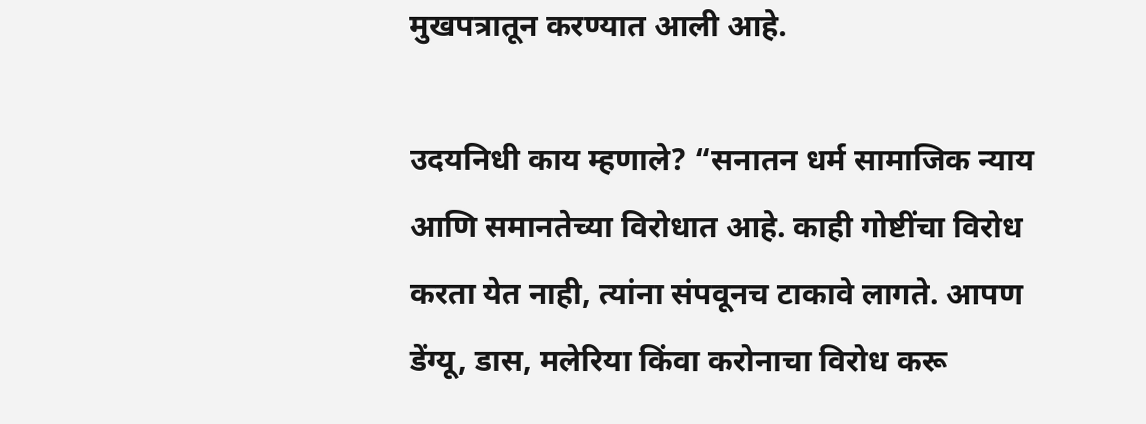मुखपत्रातून करण्यात आली आहे.

उदयनिधी काय म्हणाले? “सनातन धर्म सामाजिक न्याय आणि समानतेच्या विरोधात आहे. काही गोष्टींचा विरोध करता येत नाही, त्यांना संपवूनच टाकावे लागते. आपण डेंग्यू, डास, मलेरिया किंवा करोनाचा विरोध करू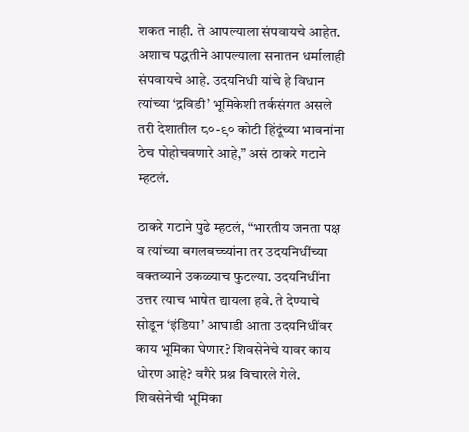शकत नाही. ते आपल्याला संपवायचे आहेत. अशाच पद्धतीने आपल्याला सनातन धर्मालाही संपवायचे आहे. उदयनिधी यांचे हे विधान त्यांच्या ‘द्रविडी’ भूमिकेशी तर्कसंगत असले तरी देशातील ८०-९० कोटी हिंदूंच्या भावनांना ठेच पोहोचवणारे आहे,” असं ठाकरे गटाने म्हटलं.

ठाकरे गटाने पुढे म्हटलं, “भारतीय जनता पक्ष व त्यांच्या बगलबच्च्यांना तर उदयनिधींच्या वक्तव्याने उकळ्याच फुटल्या. उदयनिधींना उत्तर त्याच भाषेत द्यायला हवे. ते देण्याचे सोडून ‘इंडिया’ आघाडी आता उदयनिधींवर काय भूमिका घेणार? शिवसेनेचे यावर काय धोरण आहे? वगैरे प्रश्न विचारले गेले. शिवसेनेची भूमिका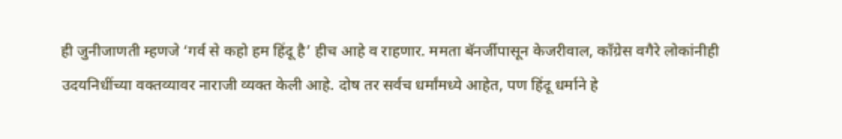ही जुनीजाणती म्हणजे ‘गर्व से कहो हम हिंदू है’ हीच आहे व राहणार. ममता बॅनर्जीपासून केजरीवाल, काँग्रेस वगैरे लोकांनीही उदयनिधींच्या वक्तव्यावर नाराजी व्यक्त केली आहे. दोष तर सर्वच धर्मांमध्ये आहेत, पण हिंदू धर्माने हे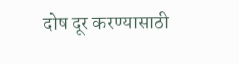दोष दूर करण्यासाठी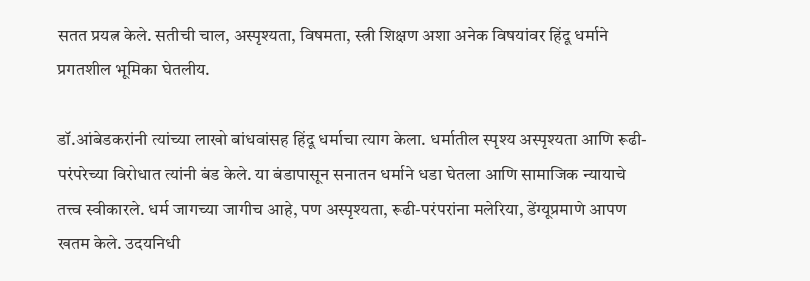सतत प्रयत्न केले. सतीची चाल, अस्पृश्यता, विषमता, स्त्री शिक्षण अशा अनेक विषयांवर हिंदू धर्माने प्रगतशील भूमिका घेतलीय.

डॉ.आंबेडकरांनी त्यांच्या लाखो बांधवांसह हिंदू धर्माचा त्याग केला. धर्मातील स्पृश्य अस्पृश्यता आणि रूढी-परंपरेच्या विरोधात त्यांनी बंड केले. या बंडापासून सनातन धर्माने धडा घेतला आणि सामाजिक न्यायाचे तत्त्व स्वीकारले. धर्म जागच्या जागीच आहे, पण अस्पृश्यता, रूढी-परंपरांना मलेरिया, डेंग्यूप्रमाणे आपण खतम केले. उदयनिधी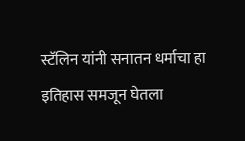स्टॅलिन यांनी सनातन धर्माचा हा इतिहास समजून घेतला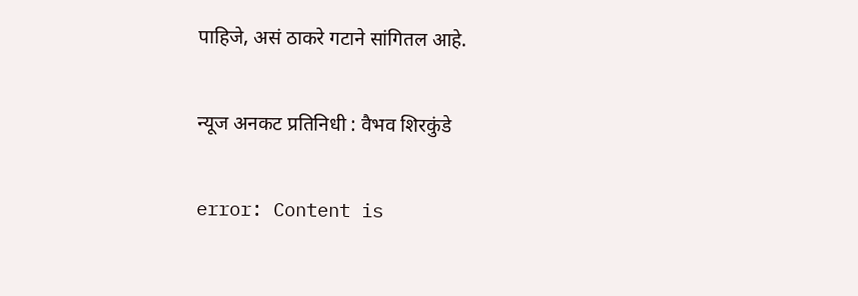पाहिजे, असं ठाकरे गटाने सांगितल आहे.

न्यूज अनकट प्रतिनिधी : वैभव शिरकुंडे

error: Content is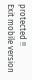protected !!
Exit mobile version